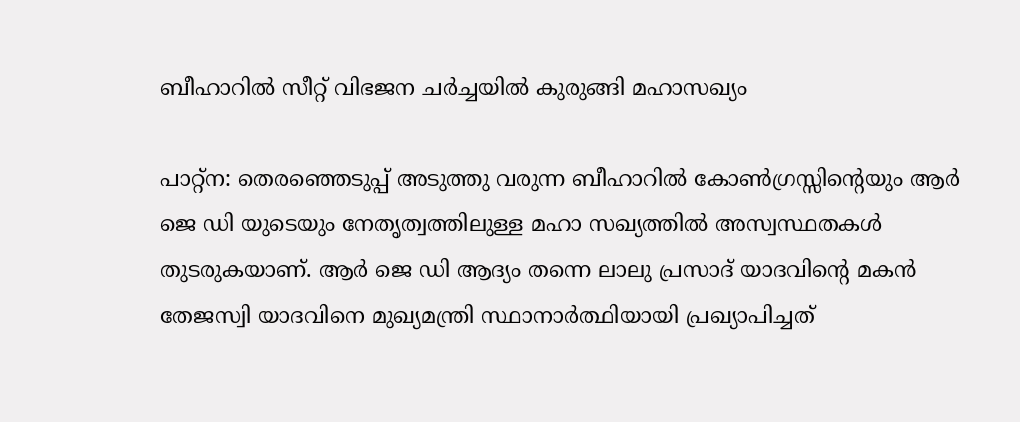ബീഹാറിൽ സീറ്റ് വിഭജന ചർച്ചയിൽ കുരുങ്ങി മഹാസഖ്യം

പാറ്റ്ന: തെരഞ്ഞെടുപ്പ് അടുത്തു വരുന്ന ബീഹാറിൽ കോൺഗ്രസ്സിൻ്റെയും ആർ ജെ ഡി യുടെയും നേതൃത്വത്തിലുള്ള മഹാ സഖ്യത്തിൽ അസ്വസ്ഥതകൾ തുടരുകയാണ്. ആർ ജെ ഡി ആദ്യം തന്നെ ലാലു പ്രസാദ് യാദവിൻ്റെ മകൻ തേജസ്വി യാദവിനെ മുഖ്യമന്ത്രി സ്ഥാനാർത്ഥിയായി പ്രഖ്യാപിച്ചത്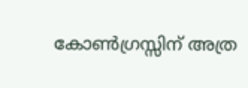കോൺഗ്രസ്സിന് അത്ര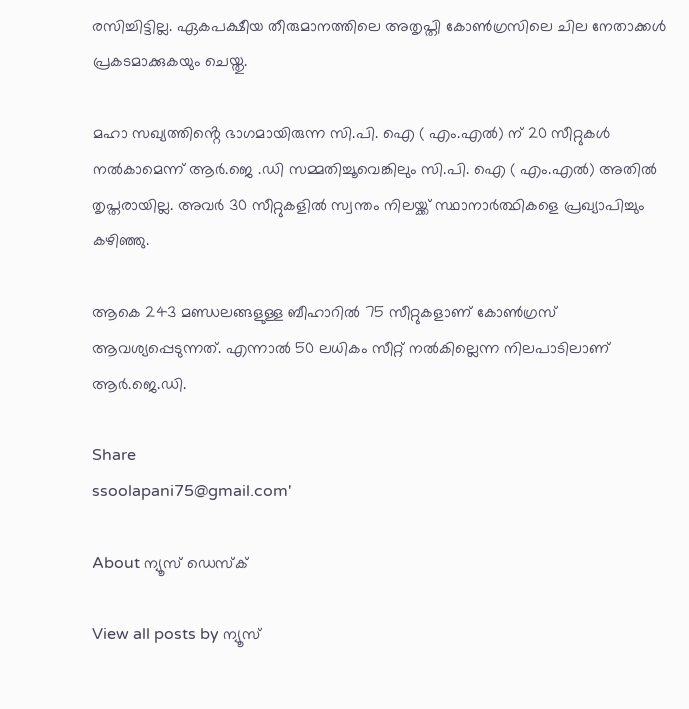രസിച്ചിട്ടില്ല. ഏകപക്ഷീയ തീരുമാനത്തിലെ അതൃപ്തി കോൺഗ്രസിലെ ചില നേതാക്കൾ പ്രകടമാക്കുകയും ചെയ്തു.

മഹാ സഖ്യത്തിൻ്റെ ഭാഗമായിരുന്ന സി.പി. ഐ ( എം.എൽ) ന് 20 സീറ്റുകൾ നൽകാമെന്ന് ആർ.ജെ .ഡി സമ്മതിച്ചൂവെങ്കിലും സി.പി. ഐ ( എം.എൽ) അതിൽ തൃപ്തരായില്ല. അവർ 30 സീറ്റുകളിൽ സ്വന്തം നിലയ്ക്ക് സ്ഥാനാർത്ഥികളെ പ്രഖ്യാപിച്ചും കഴിഞ്ഞു.

ആകെ 243 മണ്ഡലങ്ങളുള്ള ബീഹാറിൽ 75 സീറ്റുകളാണ് കോൺഗ്രസ് ആവശ്യപ്പെടുന്നത്. എന്നാൽ 50 ലധികം സീറ്റ് നൽകില്ലെന്ന നിലപാടിലാണ് ആർ.ജെ.ഡി.

Share
ssoolapani75@gmail.com'

About ന്യൂസ് ഡെസ്ക്

View all posts by ന്യൂസ്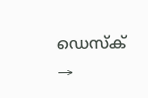ഡെസ്ക് →